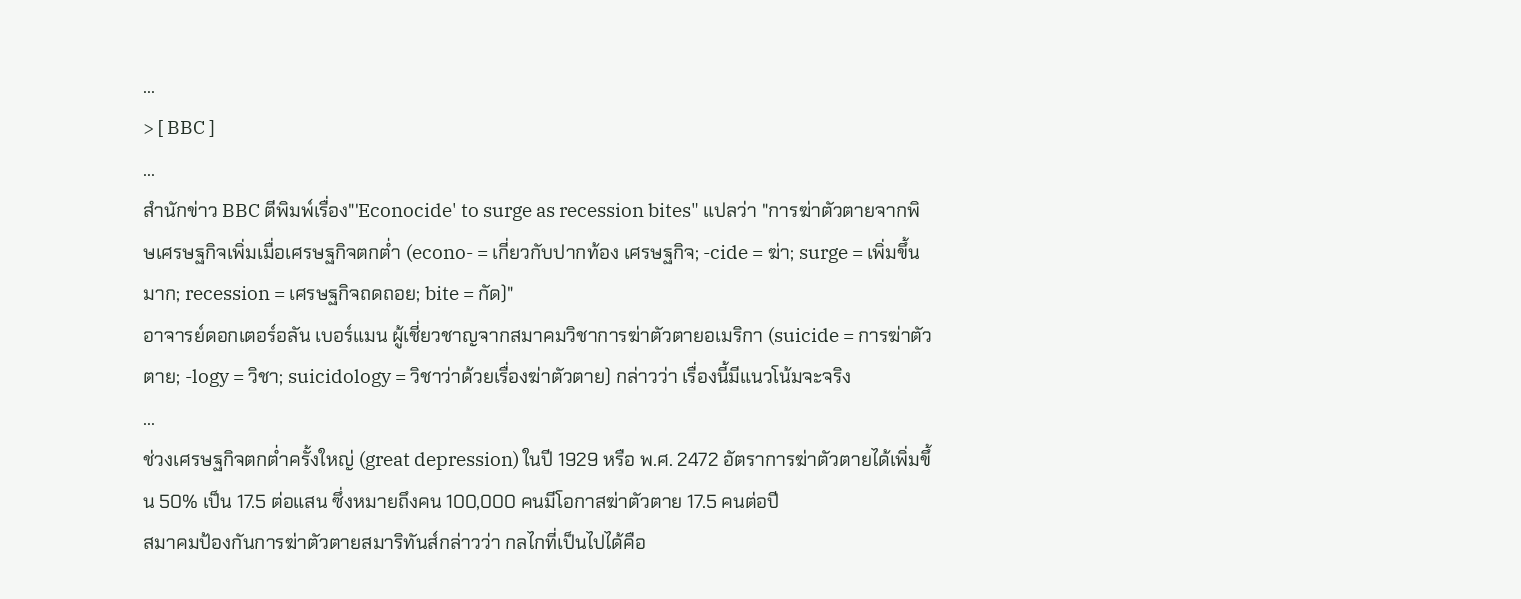...
> [ BBC ]
...
สำนักข่าว BBC ตีพิมพ์เรื่อง"'Econocide' to surge as recession bites" แปลว่า "การฆ่าตัวตายจากพิษเศรษฐกิจเพิ่มเมื่อเศรษฐกิจตกต่ำ (econo- = เกี่ยวกับปากท้อง เศรษฐกิจ; -cide = ฆ่า; surge = เพิ่มขึ้นมาก; recession = เศรษฐกิจถดถอย; bite = กัด)"
อาจารย์ดอกเตอร์อลัน เบอร์แมน ผู้เชี่ยวชาญจากสมาคมวิชาการฆ่าตัวตายอเมริกา (suicide = การฆ่าตัวตาย; -logy = วิชา; suicidology = วิชาว่าด้วยเรื่องฆ่าตัวตาย) กล่าวว่า เรื่องนี้มีแนวโน้มจะจริง
...
ช่วงเศรษฐกิจตกต่ำครั้งใหญ่ (great depression) ในปี 1929 หรือ พ.ศ. 2472 อัตราการฆ่าตัวตายได้เพิ่มขึ้น 50% เป็น 17.5 ต่อแสน ซึ่งหมายถึงคน 100,000 คนมีโอกาสฆ่าตัวตาย 17.5 คนต่อปี
สมาคมป้องกันการฆ่าตัวตายสมาริทันส์กล่าวว่า กลไกที่เป็นไปได้คือ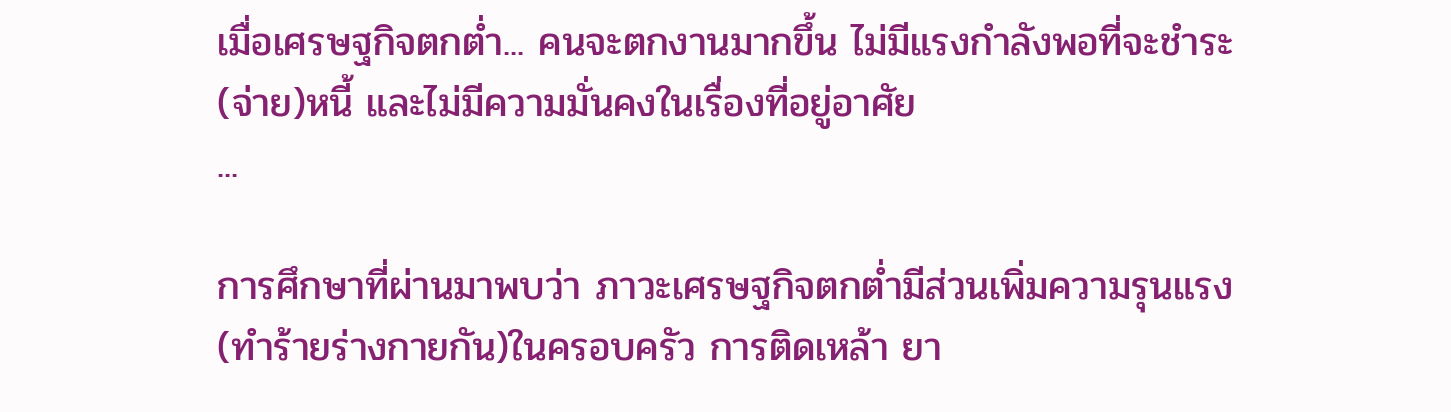เมื่อเศรษฐกิจตกต่ำ... คนจะตกงานมากขึ้น ไม่มีแรงกำลังพอที่จะชำระ(จ่าย)หนี้ และไม่มีความมั่นคงในเรื่องที่อยู่อาศัย
...

การศึกษาที่ผ่านมาพบว่า ภาวะเศรษฐกิจตกต่ำมีส่วนเพิ่มความรุนแรง(ทำร้ายร่างกายกัน)ในครอบครัว การติดเหล้า ยา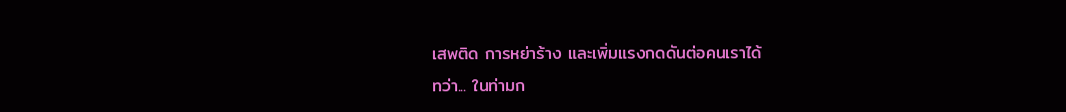เสพติด การหย่าร้าง และเพิ่มแรงกดดันต่อคนเราได้
ทว่า... ในท่ามก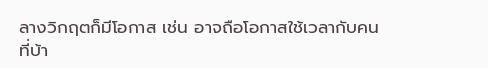ลางวิกฤตก็มีโอกาส เช่น อาจถือโอกาสใช้เวลากับคนที่บ้า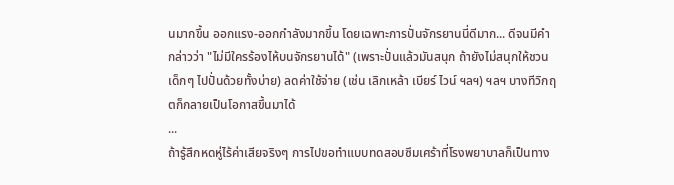นมากขึ้น ออกแรง-ออกกำลังมากขึ้น โดยเฉพาะการปั่นจักรยานนี่ดีมาก... ดีจนมีคำกล่าวว่า "ไม่มีใครร้องไห้บนจักรยานได้" (เพราะปั่นแล้วมันสนุก ถ้ายังไม่สนุกให้ชวนเด็กๆ ไปปั่นด้วยทั้งบ่าย) ลดค่าใช้จ่าย (เช่น เลิกเหล้า เบียร์ ไวน์ ฯลฯ) ฯลฯ บางทีวิกฤตก็กลายเป็นโอกาสขึ้นมาได้
...
ถ้ารู้สึกหดหู่ไร้ค่าเสียจริงๆ การไปขอทำแบบทดสอบซึมเศร้าที่โรงพยาบาลก็เป็นทาง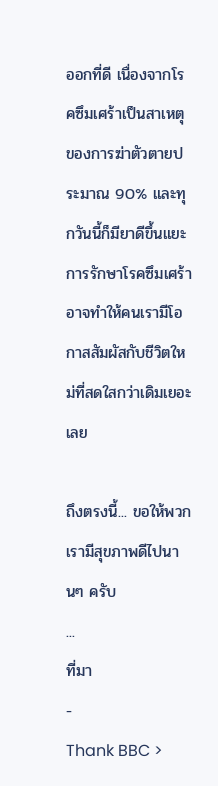ออกที่ดี เนื่องจากโรคซึมเศร้าเป็นสาเหตุของการฆ่าตัวตายประมาณ 90% และทุกวันนี้ก็มียาดีขึ้นแยะ
การรักษาโรคซึมเศร้าอาจทำให้คนเรามีโอกาสสัมผัสกับชีวิตใหม่ที่สดใสกว่าเดิมเยอะเลย

ถึงตรงนี้... ขอให้พวกเรามีสุขภาพดีไปนานๆ ครับ
...
ที่มา
-
Thank BBC >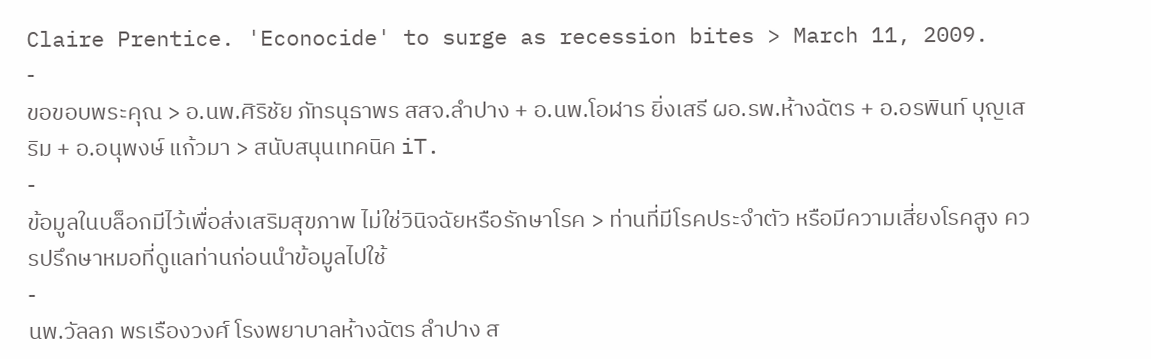Claire Prentice. 'Econocide' to surge as recession bites > March 11, 2009.
-
ขอขอบพระคุณ > อ.นพ.ศิริชัย ภัทรนุธาพร สสจ.ลำปาง + อ.นพ.โอฬาร ยิ่งเสรี ผอ.รพ.ห้างฉัตร + อ.อรพินท์ บุญเสริม + อ.อนุพงษ์ แก้วมา > สนับสนุนเทคนิค iT.
-
ข้อมูลในบล็อกมีไว้เพื่อส่งเสริมสุขภาพ ไม่ใช่วินิจฉัยหรือรักษาโรค > ท่านที่มีโรคประจำตัว หรือมีความเสี่ยงโรคสูง ควรปรึกษาหมอที่ดูแลท่านก่อนนำข้อมูลไปใช้
-
นพ.วัลลภ พรเรืองวงศ์ โรงพยาบาลห้างฉัตร ลำปาง ส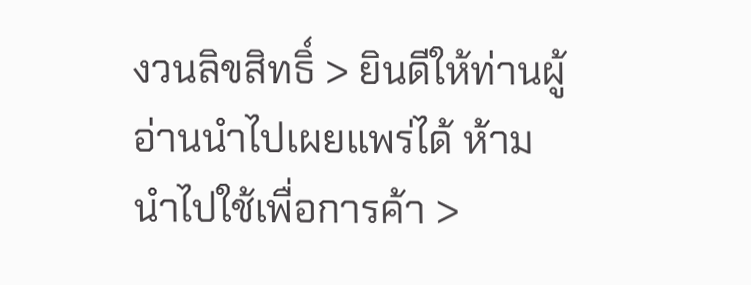งวนลิขสิทธิ์ > ยินดีให้ท่านผู้อ่านนำไปเผยแพร่ได้ ห้ามนำไปใช้เพื่อการค้า >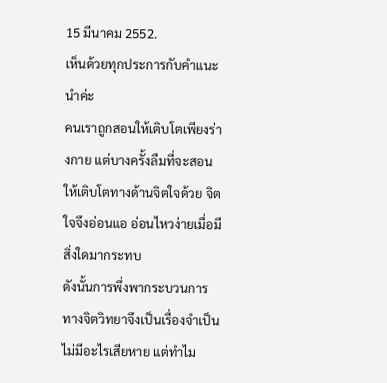15 มีนาคม 2552.
เห็นด้วยทุกประการกับคำแนะนำค่ะ
คนเราถูกสอนให้เติบโตเพียงร่างกาย แต่บางครั้งลืมที่จะสอนให้เติบโตทางด้านจิตใจด้วย จิตใจจึงอ่อนแอ อ่อนไหวง่ายเมื่อมีสิ่งใดมากระทบ
ดังนั้นการพึ่งพากระบวนการทางจิตวิทยาจึงเป็นเรื่องจำเป็น ไม่มีอะไรเสียหาย แต่ทำไม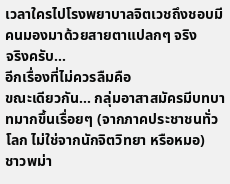เวลาใครไปโรงพยาบาลจิตเวชถึงชอบมีคนมองมาด้วยสายตาแปลกๆ จริง
จริงครับ...
อีกเรื่องที่ไม่ควรลืมคือ
ขณะเดียวกัน... กลุ่มอาสาสมัครมีบทบาทมากขึ้นเรื่อยๆ (จากภาคประชาชนทั่วโลก ไม่ใช่จากนักจิตวิทยา หรือหมอ)
ชาวพม่า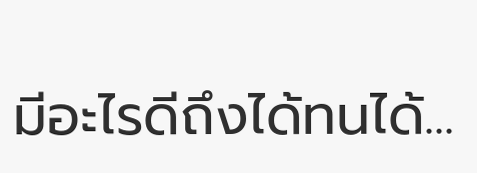มีอะไรดีถึงได้ทนได้...